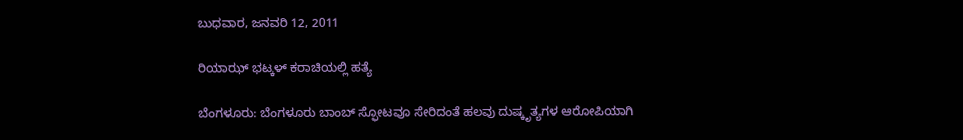ಬುಧವಾರ, ಜನವರಿ 12, 2011

ರಿಯಾಝ್ ಭಟ್ಕಳ್ ಕರಾಚಿಯಲ್ಲಿ ಹತ್ಯೆ

ಬೆಂಗಳೂರು: ಬೆಂಗಳೂರು ಬಾಂಬ್ ಸ್ಫೋಟವೂ ಸೇರಿದಂತೆ ಹಲವು ದುಷ್ಕೃತ್ಯಗಳ ಆರೋಪಿಯಾಗಿ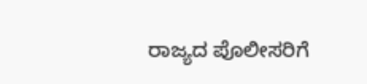ರಾಜ್ಯದ ಪೊಲೀಸರಿಗೆ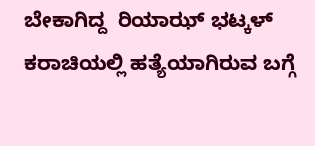ಬೇಕಾಗಿದ್ದ  ರಿಯಾಝ್ ಭಟ್ಕಳ್ ಕರಾಚಿಯಲ್ಲಿ ಹತ್ಯೆಯಾಗಿರುವ ಬಗ್ಗೆ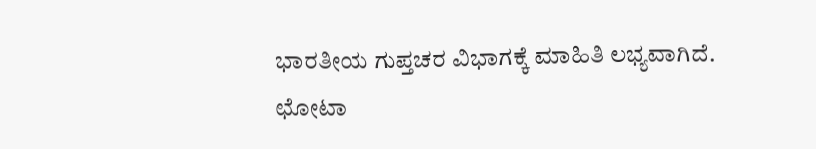ಭಾರತೀಯ ಗುಪ್ತಚರ ವಿಭಾಗಕ್ಕೆ ಮಾಹಿತಿ ಲಭ್ಯವಾಗಿದೆ.
ಛೋಟಾ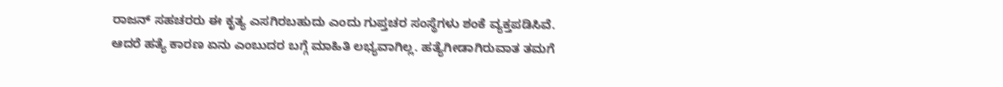ರಾಜನ್ ಸಹಚರರು ಈ ಕೃತ್ಯ ಎಸಗಿರಬಹುದು ಎಂದು ಗುಪ್ತಚರ ಸಂಸ್ಥೆಗಳು ಶಂಕೆ ವ್ಯಕ್ತಪಡಿಸಿವೆ. ಆದರೆ ಹತ್ಯೆ ಕಾರಣ ಏನು ಎಂಬುದರ ಬಗ್ಗೆ ಮಾಹಿತಿ ಲಭ್ಯವಾಗಿಲ್ಲ. ಹತ್ಯೆಗೀಡಾಗಿರುವಾತ ತಮಗೆ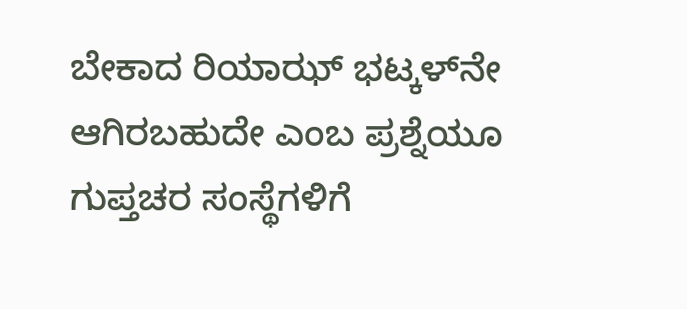ಬೇಕಾದ ರಿಯಾಝ್ ಭಟ್ಕಳ್‌ನೇ ಆಗಿರಬಹುದೇ ಎಂಬ ಪ್ರಶ್ನೆಯೂ ಗುಪ್ತಚರ ಸಂಸ್ಥೆಗಳಿಗೆ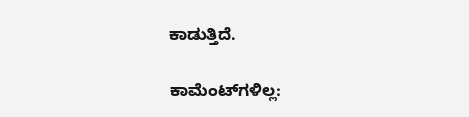ಕಾಡುತ್ತಿದೆ.

ಕಾಮೆಂಟ್‌ಗಳಿಲ್ಲ: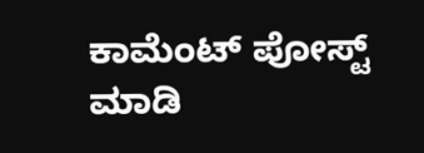ಕಾಮೆಂಟ್‌‌ ಪೋಸ್ಟ್‌ ಮಾಡಿ